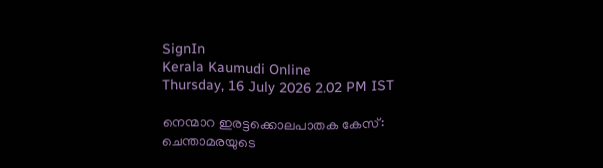SignIn
Kerala Kaumudi Online
Thursday, 16 July 2026 2.02 PM IST

നെന്മാറ ഇരട്ടക്കൊലപാതക കേസ്: ചെന്താമരയുടെ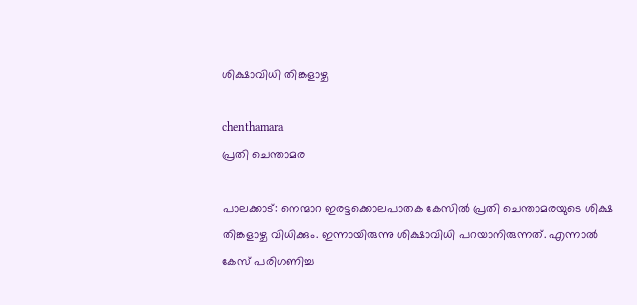ശിക്ഷാവിധി തിങ്കളാഴ്ച

chenthamara
പ്രതി ചെന്താമര

പാലക്കാട്: നെന്മാറ ഇരട്ടക്കൊലപാതക കേസിൽ പ്രതി ചെന്താമരയുടെ ശിക്ഷ തിങ്കളാഴ്ച വിധിക്കും. ഇന്നായിരുന്നു ശിക്ഷാവിധി പറയാനിരുന്നത്. എന്നാൽ കേസ് പരിഗണിച്ച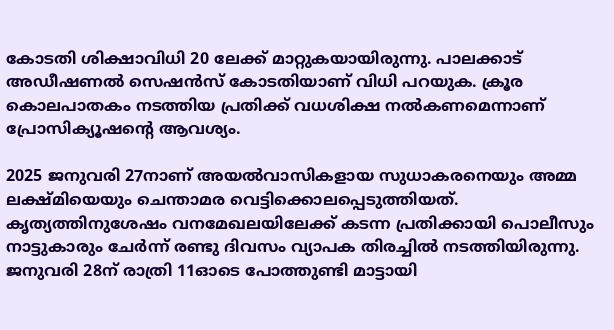കോടതി ശിക്ഷാവിധി 20 ലേക്ക് മാറ്റുകയായിരുന്നു. പാലക്കാട് അഡീഷണൽ സെഷൻസ് കോടതിയാണ് വിധി പറയുക. ക്രൂര കൊലപാതകം നടത്തിയ പ്രതിക്ക് വധശിക്ഷ നൽകണമെന്നാണ് പ്രോസിക്യൂഷന്റെ ആവശ്യം.

2025 ജനുവരി 27നാണ് അയൽവാസികളായ സുധാകരനെയും അമ്മ ലക്ഷ്മിയെയും ചെന്താമര വെട്ടിക്കൊലപ്പെടുത്തിയത്. കൃത്യത്തിനുശേഷം വനമേഖലയിലേക്ക് കടന്ന പ്രതിക്കായി പൊലീസും നാട്ടുകാരും ചേർന്ന് രണ്ടു ദിവസം വ്യാപക തിരച്ചിൽ നടത്തിയിരുന്നു. ജനുവരി 28ന് രാത്രി 11ഓടെ പോത്തുണ്ടി മാട്ടായി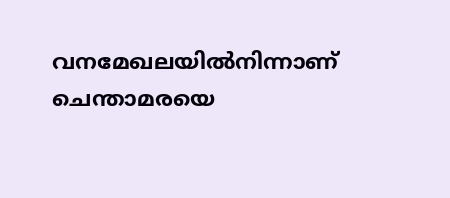വനമേഖലയിൽനിന്നാണ് ചെന്താമരയെ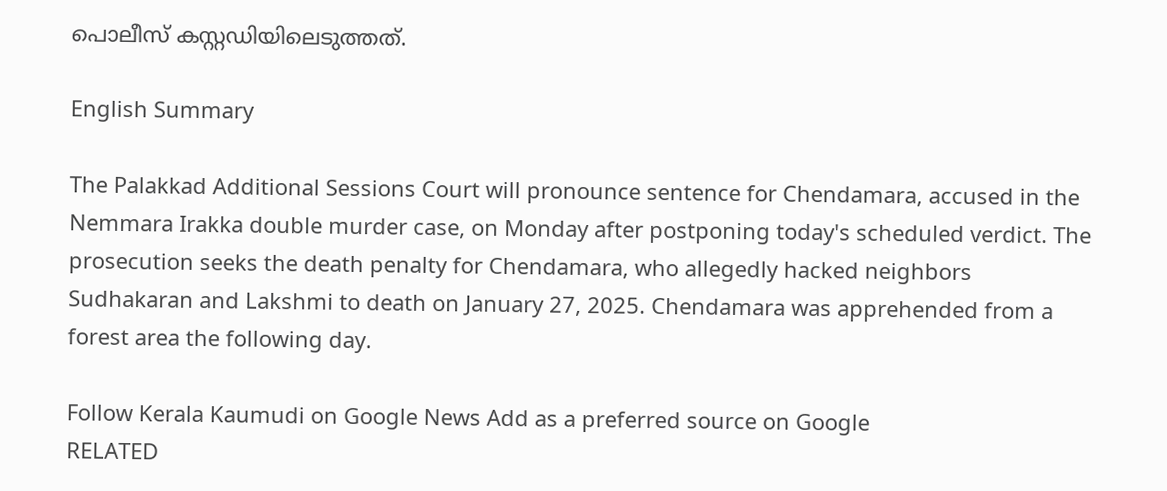പൊലീസ് കസ്റ്റഡിയിലെടുത്തത്.

English Summary

The Palakkad Additional Sessions Court will pronounce sentence for Chendamara, accused in the Nemmara Irakka double murder case, on Monday after postponing today's scheduled verdict. The prosecution seeks the death penalty for Chendamara, who allegedly hacked neighbors Sudhakaran and Lakshmi to death on January 27, 2025. Chendamara was apprehended from a forest area the following day.

Follow Kerala Kaumudi on Google News Add as a preferred source on Google
RELATED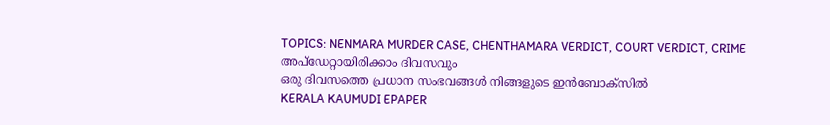TOPICS: NENMARA MURDER CASE, CHENTHAMARA VERDICT, COURT VERDICT, CRIME
അപ്ഡേറ്റായിരിക്കാം ദിവസവും
ഒരു ദിവസത്തെ പ്രധാന സംഭവങ്ങൾ നിങ്ങളുടെ ഇൻബോക്സിൽ
KERALA KAUMUDI EPAPER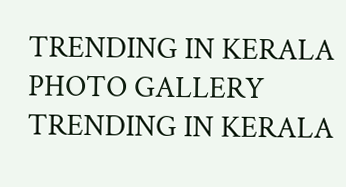TRENDING IN KERALA
PHOTO GALLERY
TRENDING IN KERALA